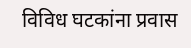विविध घटकांना प्रवास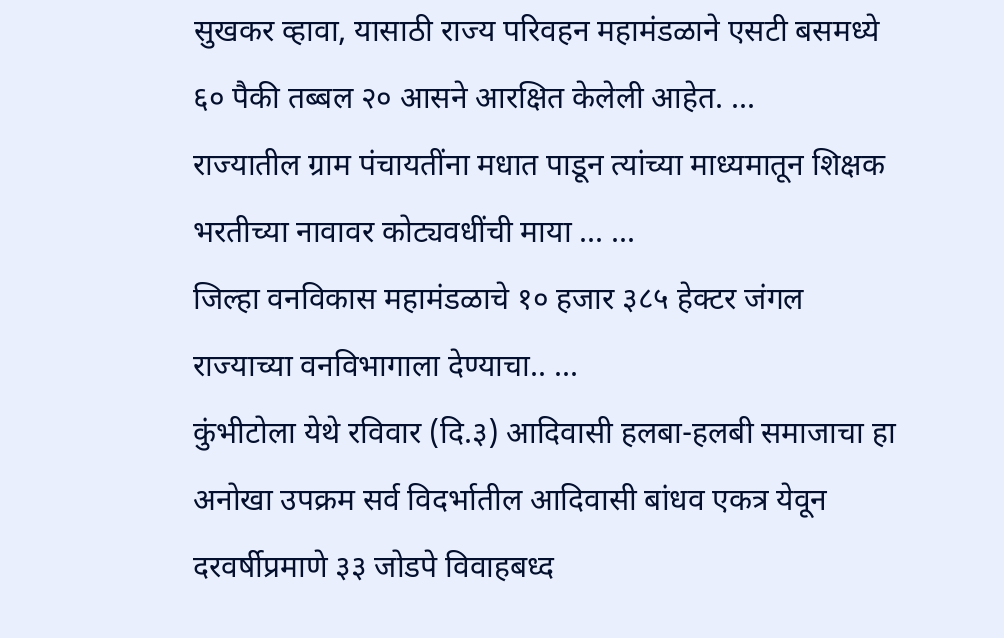सुखकर व्हावा, यासाठी राज्य परिवहन महामंडळाने एसटी बसमध्ये ६० पैकी तब्बल २० आसने आरक्षित केलेली आहेत. ...
राज्यातील ग्राम पंचायतींना मधात पाडून त्यांच्या माध्यमातून शिक्षक भरतीच्या नावावर कोट्यवधींची माया ... ...
जिल्हा वनविकास महामंडळाचे १० हजार ३८५ हेक्टर जंगल राज्याच्या वनविभागाला देण्याचा.. ...
कुंभीटोला येथे रविवार (दि.३) आदिवासी हलबा-हलबी समाजाचा हा अनोखा उपक्रम सर्व विदर्भातील आदिवासी बांधव एकत्र येवून दरवर्षीप्रमाणे ३३ जोडपे विवाहबध्द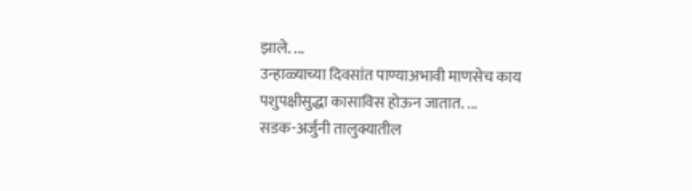झाले. ...
उन्हाळ्याच्या दिवसांत पाण्याअभावी माणसेच काय पशुपक्षीसुद्धा कासाविस होऊन जातात. ...
सडक-अर्जुनी तालुक्यातील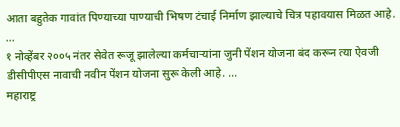आता बहुतेक गावांत पिण्याच्या पाण्याची भिषण टंचाई निर्माण झाल्याचे चित्र पहावयास मिळत आहे. ...
१ नोव्हेंबर २००५ नंतर सेवेत रूजू झालेल्या कर्मचाऱ्यांना जुनी पेंशन योजना बंद करून त्या ऐवजी डीसीपीएस नावाची नवीन पेंशन योजना सुरू केली आहे. ...
महाराष्ट्र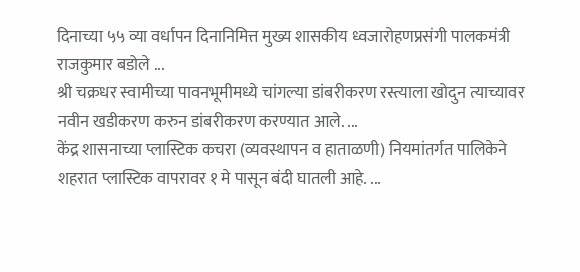दिनाच्या ५५ व्या वर्धापन दिनानिमित्त मुख्य शासकीय ध्वजारोहणप्रसंगी पालकमंत्री राजकुमार बडोले ...
श्री चक्रधर स्वामीच्या पावनभूमीमध्ये चांगल्या डांबरीकरण रस्त्याला खोदुन त्याच्यावर नवीन खडीकरण करुन डांबरीकरण करण्यात आले. ...
केंद्र शासनाच्या प्लास्टिक कचरा (व्यवस्थापन व हाताळणी) नियमांतर्गत पालिकेने शहरात प्लास्टिक वापरावर १ मे पासून बंदी घातली आहे. ...